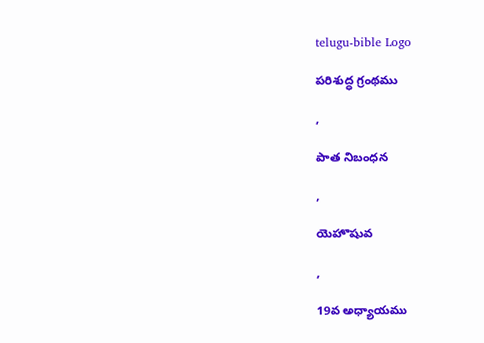telugu-bible Logo

పరిశుద్ధ గ్రంథము

,

పాత నిబంధన

,

యెహొషువ

,

19వ అధ్యాయము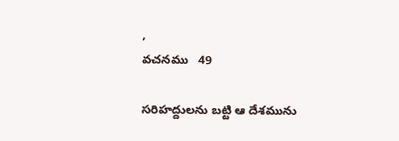,
వచనము   49

సరిహద్దులను బట్టి ఆ దేశమును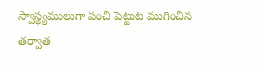స్వాస్థ్యములుగా పంచి పెట్టుట ముగించిన తర్వాత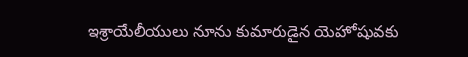ఇశ్రాయేలీయులు నూను కుమారుడైన యెహోషువకు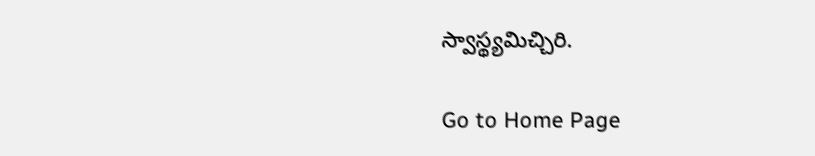స్వాస్థ్యమిచ్చిరి.

Go to Home Page